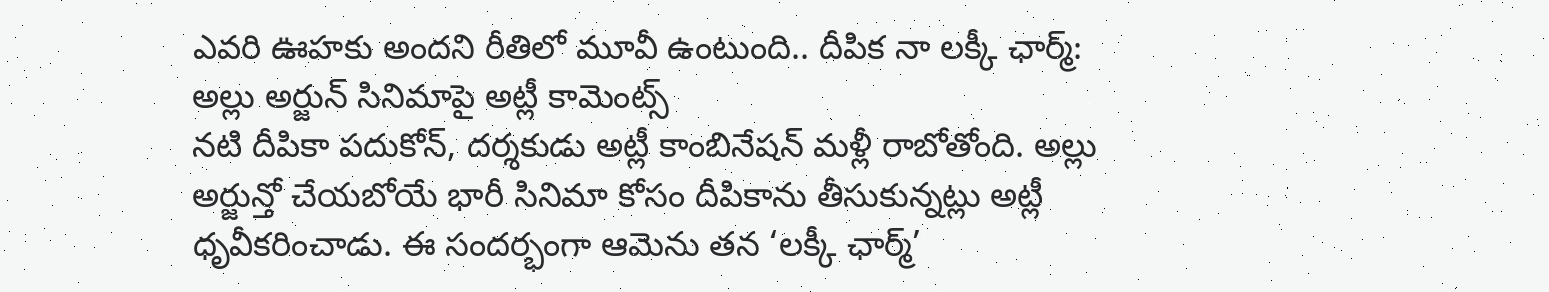ఎవరి ఊహకు అందని రీతిలో మూవీ ఉంటుంది.. దీపిక నా లక్కీ ఛార్మ్: అల్లు అర్జున్ సినిమాపై అట్లీ కామెంట్స్
నటి దీపికా పదుకోన్, దర్శకుడు అట్లీ కాంబినేషన్ మళ్లీ రాబోతోంది. అల్లు అర్జున్తో చేయబోయే భారీ సినిమా కోసం దీపికాను తీసుకున్నట్లు అట్లీ ధృవీకరించాడు. ఈ సందర్భంగా ఆమెను తన ‘లక్కీ ఛార్మ్’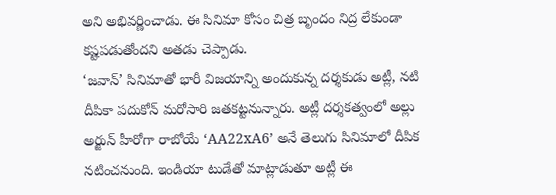అని అభివర్ణించాడు. ఈ సినిమా కోసం చిత్ర బృందం నిద్ర లేకుండా కష్టపడుతోందని అతడు చెప్పాడు.
‘జవాన్’ సినిమాతో భారీ విజయాన్ని అందుకున్న దర్శకుడు అట్లీ, నటి దీపికా పదుకోన్ మరోసారి జతకట్టనున్నారు. అట్లీ దర్శకత్వంలో అల్లు అర్జున్ హీరోగా రాబోయే ‘AA22xA6’ అనే తెలుగు సినిమాలో దీపిక నటించనుంది. ఇండియా టుడేతో మాట్లాడుతూ అట్లీ ఈ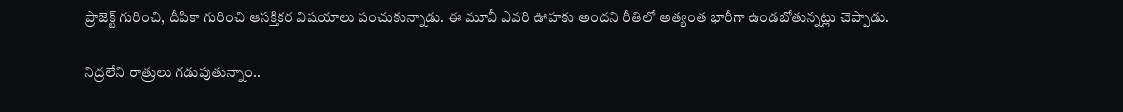ప్రాజెక్ట్ గురించి, దీపికా గురించి ఆసక్తికర విషయాలు పంచుకున్నాడు. ఈ మూవీ ఎవరి ఊహకు అందని రీతిలో అత్యంత భారీగా ఉండబోతున్నట్లు చెప్పాడు.

నిద్రలేని రాత్రులు గడుపుతున్నాం..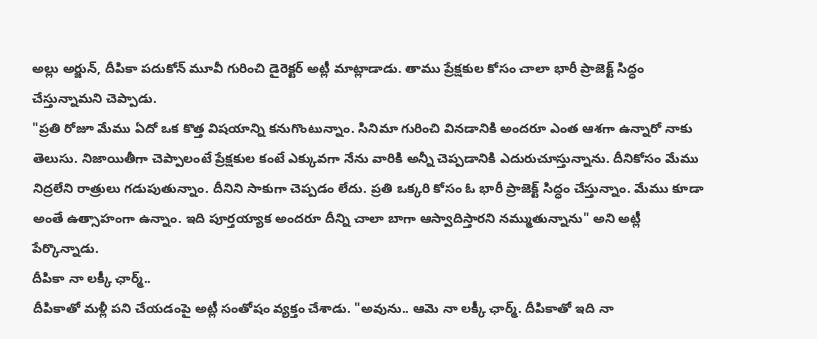అల్లు అర్జున్, దీపికా పదుకోన్ మూవీ గురించి డైరెక్టర్ అట్లీ మాట్లాడాడు. తాము ప్రేక్షకుల కోసం చాలా భారీ ప్రాజెక్ట్ సిద్ధం చేస్తున్నామని చెప్పాడు.
"ప్రతి రోజూ మేము ఏదో ఒక కొత్త విషయాన్ని కనుగొంటున్నాం. సినిమా గురించి వినడానికి అందరూ ఎంత ఆశగా ఉన్నారో నాకు తెలుసు. నిజాయితీగా చెప్పాలంటే ప్రేక్షకుల కంటే ఎక్కువగా నేను వారికి అన్నీ చెప్పడానికి ఎదురుచూస్తున్నాను. దీనికోసం మేము నిద్రలేని రాత్రులు గడుపుతున్నాం. దీనిని సాకుగా చెప్పడం లేదు. ప్రతి ఒక్కరి కోసం ఓ భారీ ప్రాజెక్ట్ సిద్ధం చేస్తున్నాం. మేము కూడా అంతే ఉత్సాహంగా ఉన్నాం. ఇది పూర్తయ్యాక అందరూ దీన్ని చాలా బాగా ఆస్వాదిస్తారని నమ్ముతున్నాను" అని అట్లీ పేర్కొన్నాడు.
దీపికా నా లక్కీ ఛార్మ్..
దీపికాతో మళ్లీ పని చేయడంపై అట్లీ సంతోషం వ్యక్తం చేశాడు. "అవును.. ఆమె నా లక్కీ ఛార్మ్. దీపికాతో ఇది నా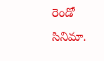రెండో సినిమా.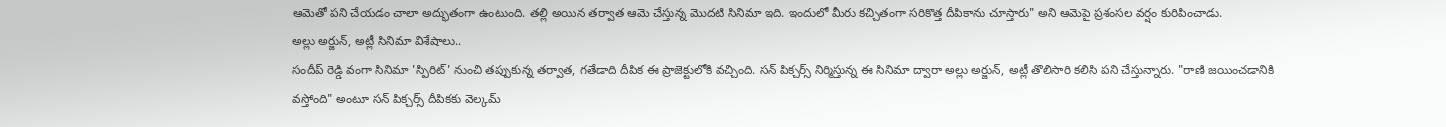ఆమెతో పని చేయడం చాలా అద్భుతంగా ఉంటుంది. తల్లి అయిన తర్వాత ఆమె చేస్తున్న మొదటి సినిమా ఇది. ఇందులో మీరు కచ్చితంగా సరికొత్త దీపికాను చూస్తారు" అని ఆమెపై ప్రశంసల వర్షం కురిపించాడు.
అల్లు అర్జున్, అట్లీ సినిమా విశేషాలు..
సందీప్ రెడ్డి వంగా సినిమా 'స్పిరిట్' నుంచి తప్పుకున్న తర్వాత, గతేడాది దీపిక ఈ ప్రాజెక్టులోకి వచ్చింది. సన్ పిక్చర్స్ నిర్మిస్తున్న ఈ సినిమా ద్వారా అల్లు అర్జున్, అట్లీ తొలిసారి కలిసి పని చేస్తున్నారు. "రాణి జయించడానికి వస్తోంది" అంటూ సన్ పిక్చర్స్ దీపికకు వెల్కమ్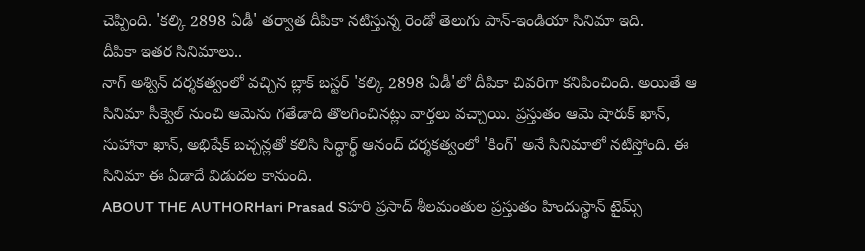చెప్పింది. 'కల్కి 2898 ఏడీ' తర్వాత దీపికా నటిస్తున్న రెండో తెలుగు పాన్-ఇండియా సినిమా ఇది.
దీపికా ఇతర సినిమాలు..
నాగ్ అశ్విన్ దర్శకత్వంలో వచ్చిన బ్లాక్ బస్టర్ 'కల్కి 2898 ఏడీ'లో దీపికా చివరిగా కనిపించింది. అయితే ఆ సినిమా సీక్వెల్ నుంచి ఆమెను గతేడాది తొలగించినట్లు వార్తలు వచ్చాయి. ప్రస్తుతం ఆమె షారుక్ ఖాన్, సుహానా ఖాన్, అభిషేక్ బచ్చన్లతో కలిసి సిద్ధార్థ్ ఆనంద్ దర్శకత్వంలో 'కింగ్' అనే సినిమాలో నటిస్తోంది. ఈ సినిమా ఈ ఏడాదే విడుదల కానుంది.
ABOUT THE AUTHORHari Prasad Sహరి ప్రసాద్ శీలమంతుల ప్రస్తుతం హిందుస్థాన్ టైమ్స్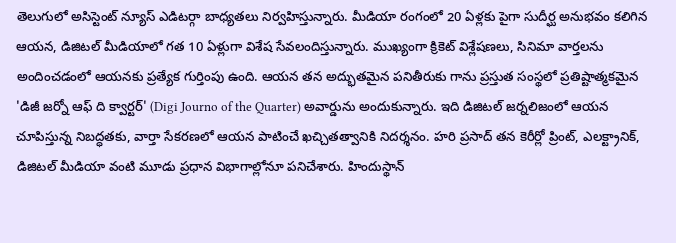తెలుగులో అసిస్టెంట్ న్యూస్ ఎడిటర్గా బాధ్యతలు నిర్వహిస్తున్నారు. మీడియా రంగంలో 20 ఏళ్లకు పైగా సుదీర్ఘ అనుభవం కలిగిన ఆయన, డిజిటల్ మీడియాలో గత 10 ఏళ్లుగా విశేష సేవలందిస్తున్నారు. ముఖ్యంగా క్రికెట్ విశ్లేషణలు, సినిమా వార్తలను అందించడంలో ఆయనకు ప్రత్యేక గుర్తింపు ఉంది. ఆయన తన అద్భుతమైన పనితీరుకు గాను ప్రస్తుత సంస్థలో ప్రతిష్టాత్మకమైన 'డిజీ జర్నో ఆఫ్ ది క్వార్టర్' (Digi Journo of the Quarter) అవార్డును అందుకున్నారు. ఇది డిజిటల్ జర్నలిజంలో ఆయన చూపిస్తున్న నిబద్ధతకు, వార్తా సేకరణలో ఆయన పాటించే ఖచ్చితత్వానికి నిదర్శనం. హరి ప్రసాద్ తన కెరీర్లో ప్రింట్, ఎలక్ట్రానిక్, డిజిటల్ మీడియా వంటి మూడు ప్రధాన విభాగాల్లోనూ పనిచేశారు. హిందుస్థాన్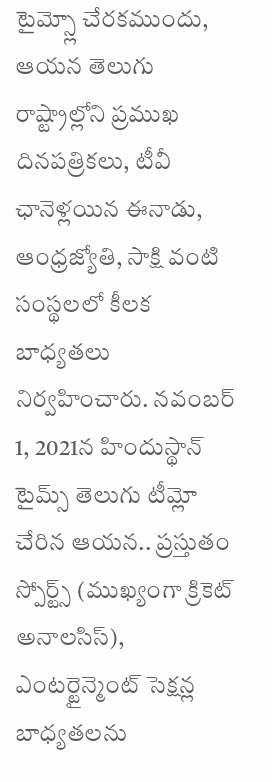టైమ్స్లో చేరకముందు, ఆయన తెలుగు రాష్ట్రాల్లోని ప్రముఖ దినపత్రికలు, టీవీ ఛానెళ్లయిన ఈనాడు, ఆంధ్రజ్యోతి, సాక్షి వంటి సంస్థలలో కీలక బాధ్యతలు నిర్వహించారు. నవంబర్ 1, 2021న హిందుస్థాన్ టైమ్స్ తెలుగు టీమ్లో చేరిన ఆయన.. ప్రస్తుతం స్పోర్ట్స్ (ముఖ్యంగా క్రికెట్ అనాలసిస్), ఎంటర్టైన్మెంట్ సెక్షన్ల బాధ్యతలను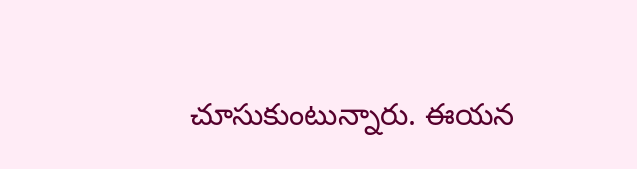చూసుకుంటున్నారు. ఈయన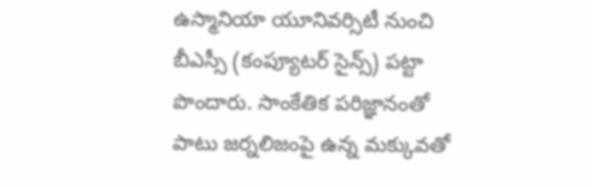ఉస్మానియా యూనివర్సిటీ నుంచి బీఎస్సీ (కంప్యూటర్ సైన్స్) పట్టా పొందారు. సాంకేతిక పరిజ్ఞానంతో పాటు జర్నలిజంపై ఉన్న మక్కువతో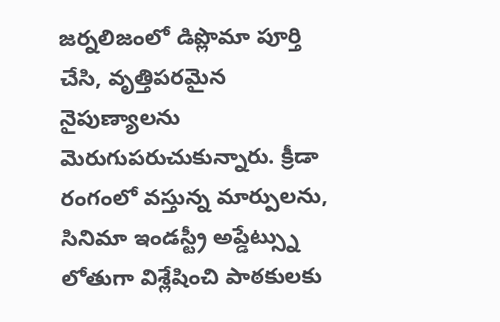జర్నలిజంలో డిప్లొమా పూర్తి చేసి, వృత్తిపరమైన నైపుణ్యాలను మెరుగుపరుచుకున్నారు. క్రీడా రంగంలో వస్తున్న మార్పులను, సినిమా ఇండస్ట్రీ అప్డేట్స్ను లోతుగా విశ్లేషించి పాఠకులకు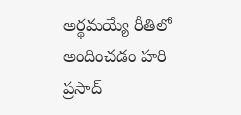అర్థమయ్యే రీతిలో అందించడం హరి ప్రసాద్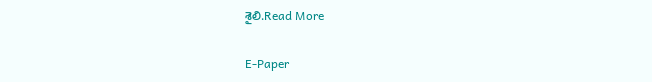శైలి.Read More

E-Paper